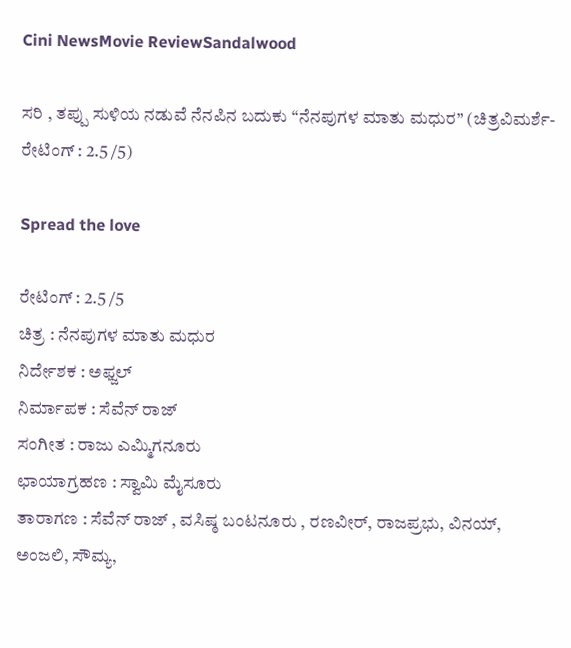Cini NewsMovie ReviewSandalwood

ಸರಿ , ತಪ್ಪು ಸುಳಿಯ ನಡುವೆ ನೆನಪಿನ ಬದುಕು “ನೆನಪುಗಳ ಮಾತು ಮಧುರ” (ಚಿತ್ರವಿಮರ್ಶೆ-ರೇಟಿಂಗ್ : 2.5 /5)

Spread the love

ರೇಟಿಂಗ್ : 2.5 /5
ಚಿತ್ರ : ನೆನಪುಗಳ ಮಾತು ಮಧುರ
ನಿರ್ದೇಶಕ : ಅಫ್ಜಲ್
ನಿರ್ಮಾಪಕ : ಸೆವೆನ್ ರಾಜ್
ಸಂಗೀತ : ರಾಜು ಎಮ್ಮಿಗನೂರು
ಛಾಯಾಗ್ರಹಣ : ಸ್ವಾಮಿ ಮೈಸೂರು
ತಾರಾಗಣ : ಸೆವೆನ್ ರಾಜ್ , ವಸಿಷ್ಠ ಬಂಟನೂರು , ರಣವೀರ್, ರಾಜಪ್ರಭು, ವಿನಯ್, ಅಂಜಲಿ, ಸೌಮ್ಯ,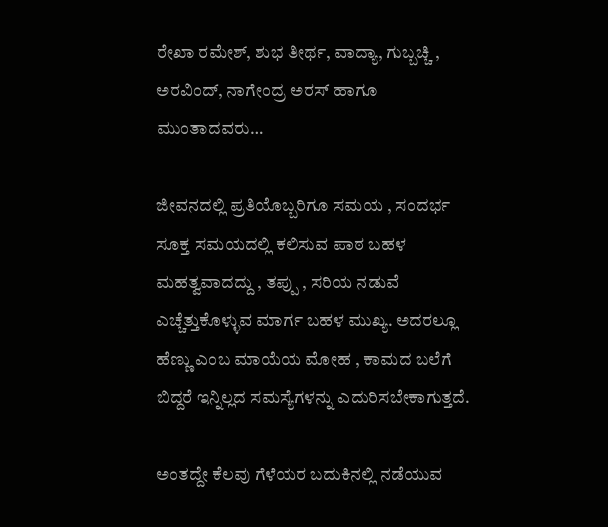ರೇಖಾ ರಮೇಶ್, ಶುಭ ತೀರ್ಥ, ವಾದ್ಯಾ, ಗುಬ್ಬಚ್ಚಿ , ಅರವಿಂದ್, ನಾಗೇಂದ್ರ ಅರಸ್ ಹಾಗೂ ಮುಂತಾದವರು…

ಜೀವನದಲ್ಲಿ ಪ್ರತಿಯೊಬ್ಬರಿಗೂ ಸಮಯ , ಸಂದರ್ಭ ಸೂಕ್ತ ಸಮಯದಲ್ಲಿ ಕಲಿಸುವ ಪಾಠ ಬಹಳ ಮಹತ್ವವಾದದ್ದು , ತಪ್ಪು , ಸರಿಯ ನಡುವೆ ಎಚ್ಚೆತ್ತುಕೊಳ್ಳುವ ಮಾರ್ಗ ಬಹಳ ಮುಖ್ಯ. ಅದರಲ್ಲೂ ಹೆಣ್ಣು ಎಂಬ ಮಾಯೆಯ ಮೋಹ , ಕಾಮದ ಬಲೆಗೆ ಬಿದ್ದರೆ ಇನ್ನಿಲ್ಲದ ಸಮಸ್ಯೆಗಳನ್ನು ಎದುರಿಸಬೇಕಾಗುತ್ತದೆ.

ಅಂತದ್ದೇ ಕೆಲವು ಗೆಳೆಯರ ಬದುಕಿನಲ್ಲಿ ನಡೆಯುವ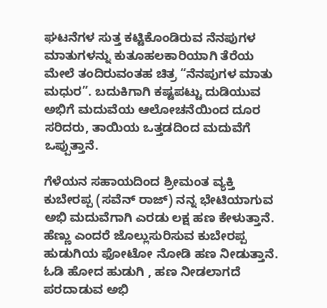ಘಟನೆಗಳ ಸುತ್ತ ಕಟ್ಟಿಕೊಂಡಿರುವ ನೆನಪುಗಳ ಮಾತುಗಳನ್ನು ಕುತೂಹಲಕಾರಿಯಾಗಿ ತೆರೆಯ ಮೇಲೆ ತಂದಿರುವಂತಹ ಚಿತ್ರ “ನೆನಪುಗಳ ಮಾತು ಮಧುರ”. ಬದುಕಿಗಾಗಿ ಕಷ್ಟಪಟ್ಟು ದುಡಿಯುವ ಅಭಿಗೆ ಮದುವೆಯ ಆಲೋಚನೆಯಿಂದ ದೂರ ಸರಿದರು, ತಾಯಿಯ ಒತ್ತಡದಿಂದ ಮದುವೆಗೆ ಒಪ್ಪುತ್ತಾನೆ.

ಗೆಳೆಯನ ಸಹಾಯದಿಂದ ಶ್ರೀಮಂತ ವ್ಯಕ್ತಿ ಕುಬೇರಪ್ಪ (ಸವೆನ್ ರಾಜ್) ನನ್ನ ಭೇಟಿಯಾಗುವ ಅಭಿ ಮದುವೆಗಾಗಿ ಎರಡು ಲಕ್ಷ ಹಣ ಕೇಳುತ್ತಾನೆ. ಹೆಣ್ಣು ಎಂದರೆ ಜೊಲ್ಲುಸುರಿಸುವ ಕುಬೇರಪ್ಪ ಹುಡುಗಿಯ ಫೋಟೋ ನೋಡಿ ಹಣ ನೀಡುತ್ತಾನೆ. ಓಡಿ ಹೋದ ಹುಡುಗಿ , ಹಣ ನೀಡಲಾಗದೆ ಪರದಾಡುವ ಅಭಿ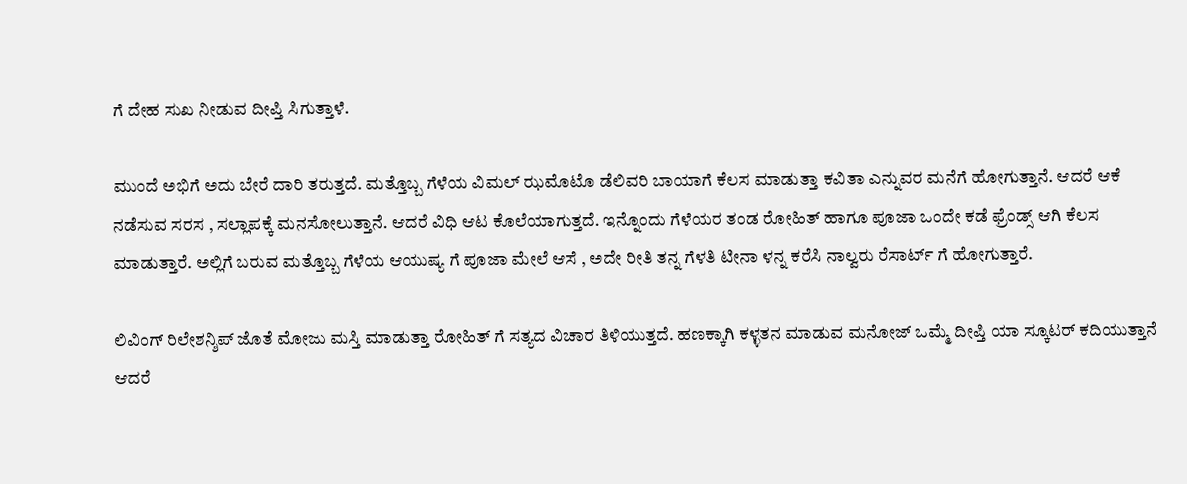ಗೆ ದೇಹ ಸುಖ ನೀಡುವ ದೀಪ್ತಿ ಸಿಗುತ್ತಾಳೆ.

ಮುಂದೆ ಅಭಿಗೆ ಅದು ಬೇರೆ ದಾರಿ ತರುತ್ತದೆ. ಮತ್ತೊಬ್ಬ ಗೆಳೆಯ ವಿಮಲ್ ಝಮೊಟೊ ಡೆಲಿವರಿ ಬಾಯಾಗೆ ಕೆಲಸ ಮಾಡುತ್ತಾ ಕವಿತಾ ಎನ್ನುವರ ಮನೆಗೆ ಹೋಗುತ್ತಾನೆ. ಆದರೆ ಆಕೆ ನಡೆಸುವ ಸರಸ , ಸಲ್ಲಾಪಕ್ಕೆ ಮನಸೋಲುತ್ತಾನೆ. ಆದರೆ ವಿಧಿ ಆಟ ಕೊಲೆಯಾಗುತ್ತದೆ. ಇನ್ನೊಂದು ಗೆಳೆಯರ ತಂಡ ರೋಹಿತ್ ಹಾಗೂ ಪೂಜಾ ಒಂದೇ ಕಡೆ ಫ್ರೆಂಡ್ಸ್ ಆಗಿ ಕೆಲಸ ಮಾಡುತ್ತಾರೆ. ಅಲ್ಲಿಗೆ ಬರುವ ಮತ್ತೊಬ್ಬ ಗೆಳೆಯ ಆಯುಷ್ಯ ಗೆ ಪೂಜಾ ಮೇಲೆ ಆಸೆ , ಅದೇ ರೀತಿ ತನ್ನ ಗೆಳತಿ ಟೀನಾ ಳನ್ನ ಕರೆಸಿ ನಾಲ್ವರು ರೆಸಾರ್ಟ್ ಗೆ ಹೋಗುತ್ತಾರೆ.

ಲಿವಿಂಗ್ ರಿಲೇಶನ್ಶಿಪ್ ಜೊತೆ ಮೋಜು ಮಸ್ತಿ ಮಾಡುತ್ತಾ ರೋಹಿತ್ ಗೆ ಸತ್ಯದ ವಿಚಾರ ತಿಳಿಯುತ್ತದೆ. ಹಣಕ್ಕಾಗಿ ಕಳ್ಳತನ ಮಾಡುವ ಮನೋಜ್ ಒಮ್ಮೆ ದೀಪ್ತಿ ಯಾ ಸ್ಕೂಟರ್ ಕದಿಯುತ್ತಾನೆ ಆದರೆ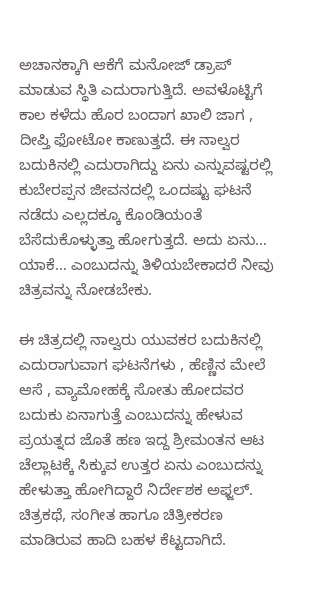ಅಚಾನಕ್ಕಾಗಿ ಆಕೆಗೆ ಮನೋಜ್ ಡ್ರಾಪ್ ಮಾಡುವ ಸ್ಥಿತಿ ಎದುರಾಗುತ್ತಿದೆ. ಅವಳೊಟ್ಟಿಗೆ ಕಾಲ ಕಳೆದು ಹೊರ ಬಂದಾಗ ಖಾಲಿ ಜಾಗ , ದೀಪ್ತಿ ಫೋಟೋ ಕಾಣುತ್ತದೆ. ಈ ನಾಲ್ವರ ಬದುಕಿನಲ್ಲಿ ಎದುರಾಗಿದ್ದು ಏನು ಎನ್ನುವಷ್ಟರಲ್ಲಿ ಕುಬೇರಪ್ಪನ ಜೀವನದಲ್ಲಿ ಒಂದಷ್ಟು ಘಟನೆ ನಡೆದು ಎಲ್ಲದಕ್ಕೂ ಕೊಂಡಿಯಂತೆ ಬೆಸೆದುಕೊಳ್ಳುತ್ತಾ ಹೋಗುತ್ತದೆ. ಅದು ಏನು… ಯಾಕೆ… ಎಂಬುದನ್ನು ತಿಳಿಯಬೇಕಾದರೆ ನೀವು ಚಿತ್ರವನ್ನು ನೋಡಬೇಕು.

ಈ ಚಿತ್ರದಲ್ಲಿ ನಾಲ್ವರು ಯುವಕರ ಬದುಕಿನಲ್ಲಿ ಎದುರಾಗುವಾಗ ಘಟನೆಗಳು , ಹೆಣ್ಣಿನ ಮೇಲೆ ಆಸೆ , ವ್ಯಾಮೋಹಕ್ಕೆ ಸೋತು ಹೋದವರ ಬದುಕು ಏನಾಗುತ್ತೆ ಎಂಬುದನ್ನು ಹೇಳುವ ಪ್ರಯತ್ನದ ಜೊತೆ ಹಣ ಇದ್ದ ಶ್ರೀಮಂತನ ಆಟ ಚೆಲ್ಲಾಟಕ್ಕೆ ಸಿಕ್ಕುವ ಉತ್ತರ ಏನು ಎಂಬುದನ್ನು ಹೇಳುತ್ತಾ ಹೋಗಿದ್ದಾರೆ ನಿರ್ದೇಶಕ ಅಫ್ಜಲ್. ಚಿತ್ರಕಥೆ, ಸಂಗೀತ ಹಾಗೂ ಚಿತ್ರೀಕರಣ ಮಾಡಿರುವ ಹಾದಿ ಬಹಳ ಕೆಟ್ಟದಾಗಿದೆ.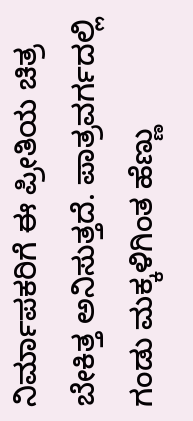ನಿರ್ಮಾಪಕರಿಗೆ ಈ ಪ್ರೀತಿಯ ಚಿತ್ರ ಬೇಕಿತ್ತ ಅನಿಸುತ್ತದೆ. ಪಾತ್ರವರ್ಗದಲ್ಲಿ ಗಂಡು ಮಕ್ಕಳಿಗಿಂತ ಹೆಣ್ಣು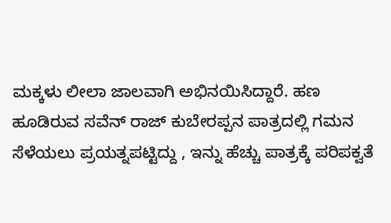ಮಕ್ಕಳು ಲೀಲಾ ಜಾಲವಾಗಿ ಅಭಿನಯಿಸಿದ್ದಾರೆ. ಹಣ ಹೂಡಿರುವ ಸವೆನ್ ರಾಜ್ ಕುಬೇರಪ್ಪನ ಪಾತ್ರದಲ್ಲಿ ಗಮನ ಸೆಳೆಯಲು ಪ್ರಯತ್ನಪಟ್ಟಿದ್ದು , ಇನ್ನು ಹೆಚ್ಚು ಪಾತ್ರಕ್ಕೆ ಪರಿಪಕ್ವತೆ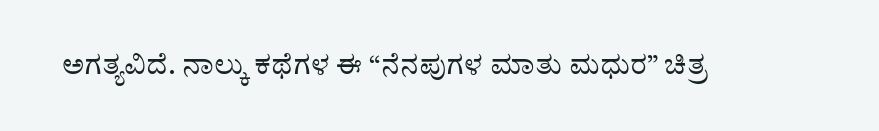ಅಗತ್ಯವಿದೆ. ನಾಲ್ಕು ಕಥೆಗಳ ಈ “ನೆನಪುಗಳ ಮಾತು ಮಧುರ” ಚಿತ್ರ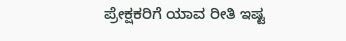ಪ್ರೇಕ್ಷಕರಿಗೆ ಯಾವ ರೀತಿ ಇಷ್ಟ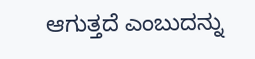ಆಗುತ್ತದೆ ಎಂಬುದನ್ನು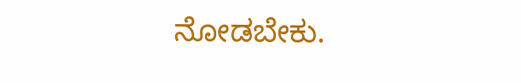ನೋಡಬೇಕು.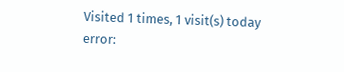Visited 1 times, 1 visit(s) today
error: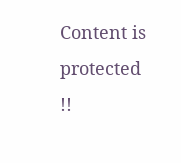Content is protected !!